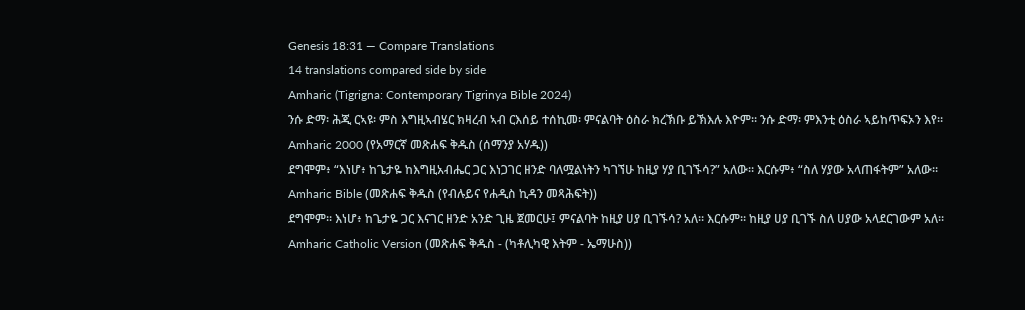Genesis 18:31 — Compare Translations
14 translations compared side by side
Amharic (Tigrigna: Contemporary Tigrinya Bible 2024)
ንሱ ድማ፡ ሕጂ ርኣዩ፡ ምስ እግዚኣብሄር ክዛረብ ኣብ ርእሰይ ተሰኪመ፡ ምናልባት ዕስራ ክረኽቡ ይኽእሉ እዮም። ንሱ ድማ፡ ምእንቲ ዕስራ ኣይከጥፍኦን እየ።
Amharic 2000 (የአማርኛ መጽሐፍ ቅዱስ (ሰማንያ አሃዱ))
ደግሞም፥ “እነሆ፥ ከጌታዬ ከእግዚአብሔር ጋር እነጋገር ዘንድ ባለሟልነትን ካገኘሁ ከዚያ ሃያ ቢገኙሳ?” አለው። እርሱም፥ “ስለ ሃያው አላጠፋትም” አለው።
Amharic Bible (መጽሐፍ ቅዱስ (የብሉይና የሐዲስ ኪዳን መጻሕፍት))
ደግሞም። እነሆ፥ ከጌታዬ ጋር እናገር ዘንድ አንድ ጊዜ ጀመርሁ፤ ምናልባት ከዚያ ሀያ ቢገኙሳ? አለ። እርሱም። ከዚያ ሀያ ቢገኙ ስለ ሀያው አላደርገውም አለ።
Amharic Catholic Version (መጽሐፍ ቅዱስ - (ካቶሊካዊ እትም - ኤማሁስ))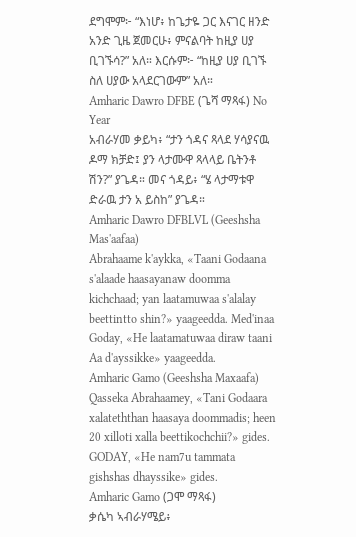ደግሞም፦ “እነሆ፥ ከጌታዬ ጋር እናገር ዘንድ አንድ ጊዜ ጀመርሁ፥ ምናልባት ከዚያ ሀያ ቢገኙሳ?” አለ። እርሱም፦ “ከዚያ ሀያ ቢገኙ ስለ ሀያው አላደርገውም” አለ።
Amharic Dawro DFBE (ጌሻ ማጻፋ) No Year
አብራሃመ ቃይካ፥ “ታን ጎዳና ጻላደ ሃሳያናዉ ዶማ ክቻድ፤ ያን ላታሙዋ ጻላላይ ቤትንቶ ሽን?” ያጌዳ። መና ጎዳይ፥ “ሄ ላታማቱዋ ድራዉ ታን አ ይስከ” ያጌዳ።
Amharic Dawro DFBLVL (Geeshsha Mas'aafaa)
Abrahaame k'aykka, «Taani Godaana s'alaade haasayanaw doomma kichchaad; yan laatamuwaa s'alalay beettintto shin?» yaageedda. Med'inaa Goday, «He laatamatuwaa diraw taani Aa d'ayssikke» yaageedda.
Amharic Gamo (Geeshsha Maxaafa)
Qasseka Abrahaamey, «Tani Godaara xalateththan haasaya doommadis; heen 20 xilloti xalla beettikochchii?» gides. GODAY, «He nam7u tammata gishshas dhayssike» gides.
Amharic Gamo (ጋሞ ማጻፋ)
ቃሴካ ኣብራሃሜይ፥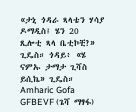«ታኒ ጎዳራ ጻላቴን ሃሳያ ዶማዲስ፤ ሄን 20 ጺሎቲ ጻላ ቤቲኮቺ?» ጊዴስ። ጎዳይ፥ «ሄ ናምኡ ታማታ ጊሻስ ይሲኬ» ጊዴስ።
Amharic Gofa GFBEVF (ጌሻ ማፃፋ)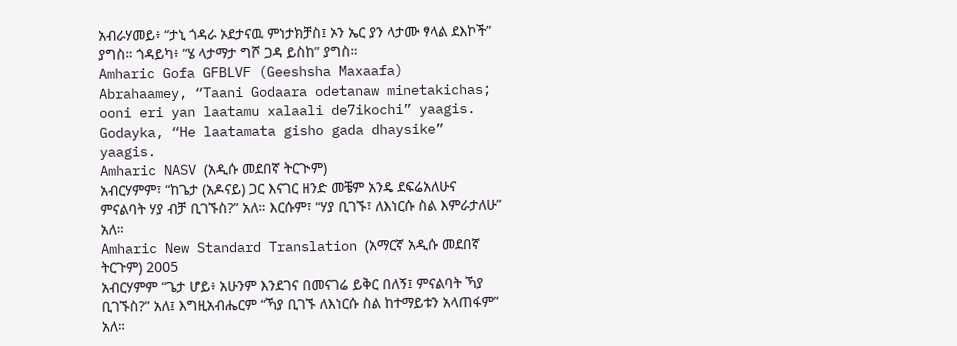አብራሃመይ፥ “ታኒ ጎዳራ ኦደታናዉ ምነታክቻስ፤ ኦን ኤር ያን ላታሙ ፃላል ደእኮች” ያግስ። ጎዳይካ፥ “ሄ ላታማታ ግሾ ጋዳ ይስከ” ያግስ።
Amharic Gofa GFBLVF (Geeshsha Maxaafa)
Abrahaamey, “Taani Godaara odetanaw minetakichas; ooni eri yan laatamu xalaali de7ikochi” yaagis. Godayka, “He laatamata gisho gada dhaysike” yaagis.
Amharic NASV (አዲሱ መደበኛ ትርጒም)
አብርሃምም፣ “ከጌታ (አዶናይ) ጋር እናገር ዘንድ መቼም አንዴ ደፍሬአለሁና ምናልባት ሃያ ብቻ ቢገኙስ?” አለ። እርሱም፣ “ሃያ ቢገኙ፣ ለእነርሱ ስል እምራታለሁ” አለ።
Amharic New Standard Translation (አማርኛ አዲሱ መደበኛ ትርጉም) 2005
አብርሃምም “ጌታ ሆይ፥ አሁንም እንደገና በመናገሬ ይቅር በለኝ፤ ምናልባት ኻያ ቢገኙስ?” አለ፤ እግዚአብሔርም “ኻያ ቢገኙ ለእነርሱ ስል ከተማይቱን አላጠፋም” አለ።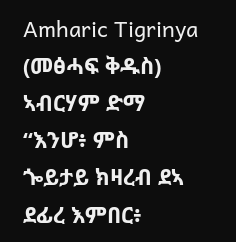Amharic Tigrinya (መፅሓፍ ቅዱስ)
ኣብርሃም ድማ “እንሆ፥ ምስ ጐይታይ ክዛረብ ደኣ ደፊረ እምበር፥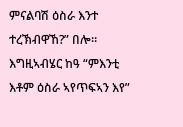ምናልባሽ ዕስራ እንተ ተረኽብዋኸ?” በሎ። እግዚኣብሄር ከዓ “ምእንቲ እቶም ዕስራ ኣየጥፍኣን እየ”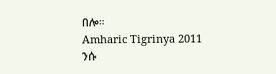በሎ።
Amharic Tigrinya 2011
ንሱ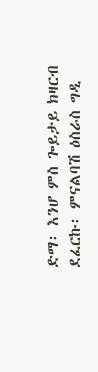ድማ፡ እንሆ ምስ ጐይታይ ክዛርብ ደፈርኩ፡ ምናልባሽ ዕስራስ ግዲ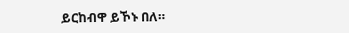ይርከብዋ ይኾኑ በለ።